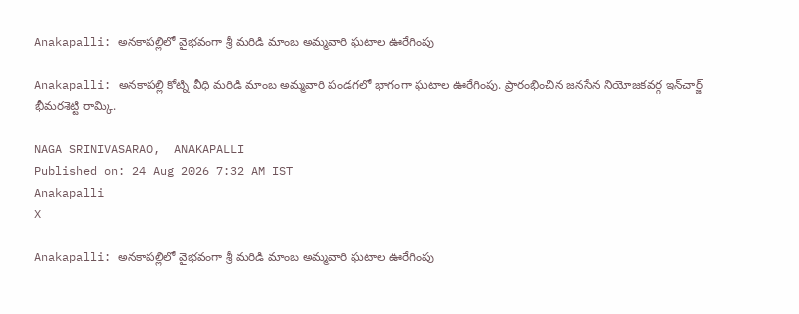Anakapalli: అనకాపల్లిలో వైభవంగా శ్రీ మరిడి మాంబ అమ్మవారి ఘటాల ఊరేగింపు

Anakapalli: అనకాపల్లి కోట్ని వీధి మరిడి మాంబ అమ్మవారి పండగలో భాగంగా ఘటాల ఊరేగింపు. ప్రారంభించిన జనసేన నియోజకవర్గ ఇన్‌చార్జ్ భీమరశెట్టి రామ్కి.

NAGA SRINIVASARAO,  ANAKAPALLI
Published on: 24 Aug 2026 7:32 AM IST
Anakapalli
X

Anakapalli: అనకాపల్లిలో వైభవంగా శ్రీ మరిడి మాంబ అమ్మవారి ఘటాల ఊరేగింపు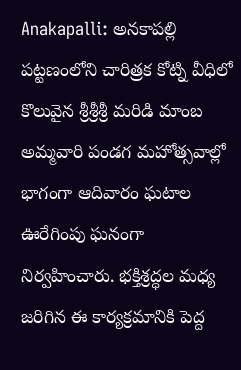Anakapalli: అనకాపల్లి పట్టణంలోని చారిత్రక కోట్ని వీధిలో కొలువైన శ్రీశ్రీశ్రీ మరిడి మాంబ అమ్మవారి పండగ మహోత్సవాల్లో భాగంగా ఆదివారం ఘటాల ఊరేగింపు ఘనంగా నిర్వహించారు. భక్తిశ్రద్ధల మధ్య జరిగిన ఈ కార్యక్రమానికి పెద్ద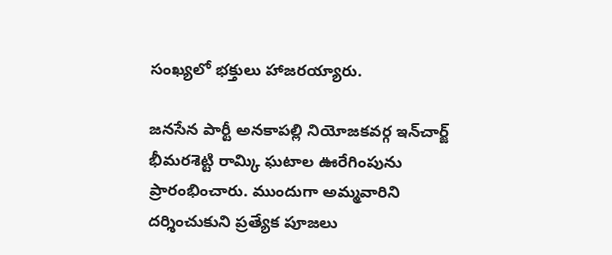సంఖ్యలో భక్తులు హాజరయ్యారు.

జనసేన పార్టీ అనకాపల్లి నియోజకవర్గ ఇన్‌చార్జ్ భీమరశెట్టి రామ్కి ఘటాల ఊరేగింపును ప్రారంభించారు. ముందుగా అమ్మవారిని దర్శించుకుని ప్రత్యేక పూజలు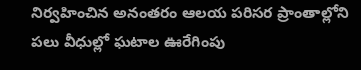నిర్వహించిన అనంతరం ఆలయ పరిసర ప్రాంతాల్లోని పలు వీధుల్లో ఘటాల ఊరేగింపు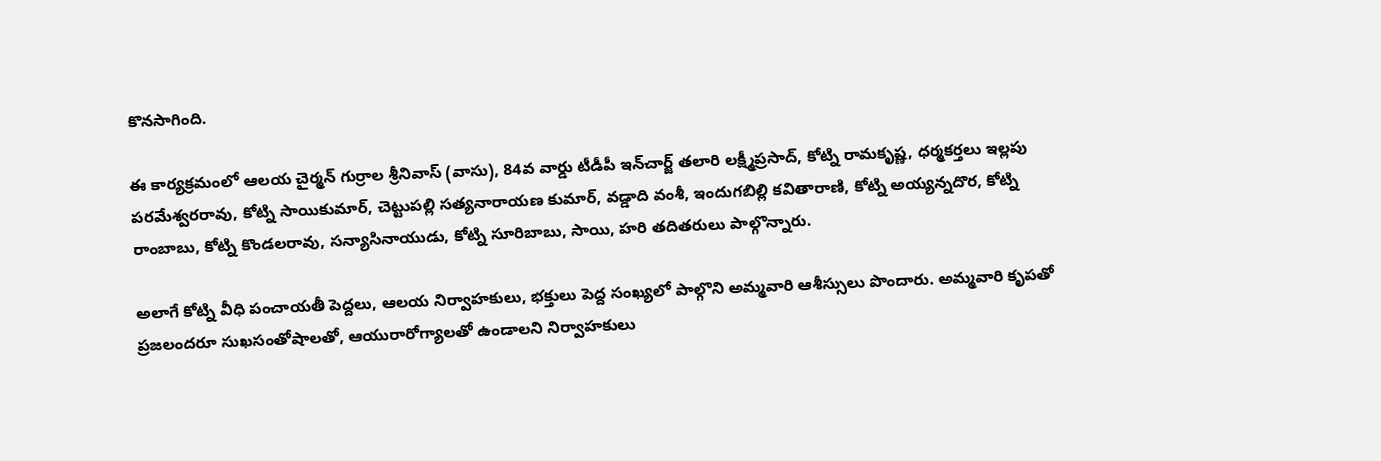కొనసాగింది.

ఈ కార్యక్రమంలో ఆలయ చైర్మన్ గుర్రాల శ్రీనివాస్ (వాసు), 84వ వార్డు టీడీపీ ఇన్‌చార్జ్ తలారి లక్ష్మీప్రసాద్, కోట్ని రామకృష్ణ, ధర్మకర్తలు ఇల్లపు పరమేశ్వరరావు, కోట్ని సాయికుమార్, చెట్టుపల్లి సత్యనారాయణ కుమార్, వడ్డాది వంశీ, ఇందుగబిల్లి కవితారాణి, కోట్ని అయ్యన్నదొర, కోట్ని రాంబాబు, కోట్ని కొండలరావు, సన్యాసినాయుడు, కోట్ని సూరిబాబు, సాయి, హరి తదితరులు పాల్గొన్నారు.

అలాగే కోట్ని వీధి పంచాయతీ పెద్దలు, ఆలయ నిర్వాహకులు, భక్తులు పెద్ద సంఖ్యలో పాల్గొని అమ్మవారి ఆశీస్సులు పొందారు. అమ్మవారి కృపతో ప్రజలందరూ సుఖసంతోషాలతో, ఆయురారోగ్యాలతో ఉండాలని నిర్వాహకులు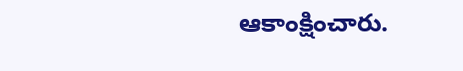ఆకాంక్షించారు.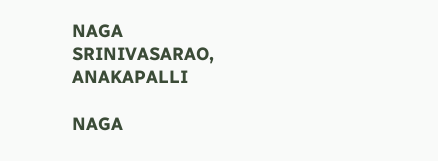NAGA SRINIVASARAO,  ANAKAPALLI

NAGA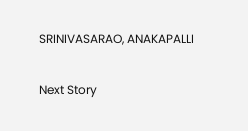SRINIVASARAO, ANAKAPALLI

Next Story